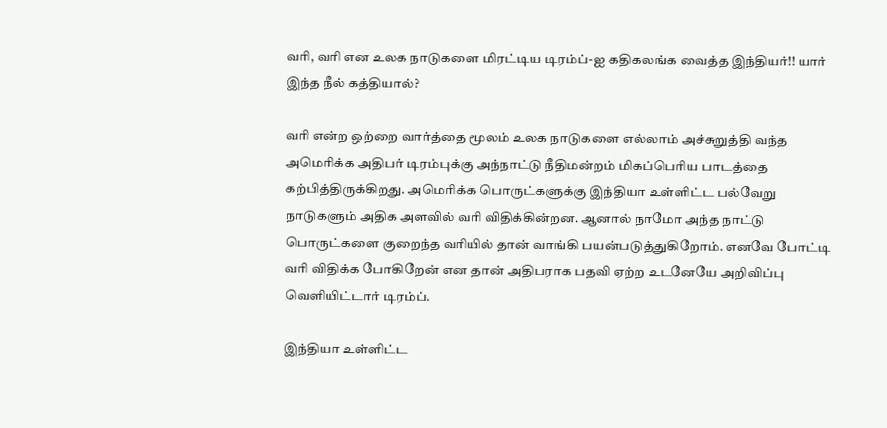வரி, வரி என உலக நாடுகளை மிரட்டிய டிரம்ப்-ஐ கதிகலங்க வைத்த இந்தியர்!! யார் இந்த நீல் கத்தியால்?

வரி என்ற ஒற்றை வார்த்தை மூலம் உலக நாடுகளை எல்லாம் அச்சுறுத்தி வந்த அமெரிக்க அதிபர் டிரம்புக்கு அந்நாட்டு நீதிமன்றம் மிகப்பெரிய பாடத்தை கற்பித்திருக்கிறது. அமெரிக்க பொருட்களுக்கு இந்தியா உள்ளிட்ட பல்வேறு நாடுகளும் அதிக அளவில் வரி விதிக்கின்றன. ஆனால் நாமோ அந்த நாட்டு பொருட்களை குறைந்த வரியில் தான் வாங்கி பயன்படுத்துகிறோம். எனவே போட்டி வரி விதிக்க போகிறேன் என தான் அதிபராக பதவி ஏற்ற உடனேயே அறிவிப்பு வெளியிட்டார் டிரம்ப்.

இந்தியா உள்ளிட்ட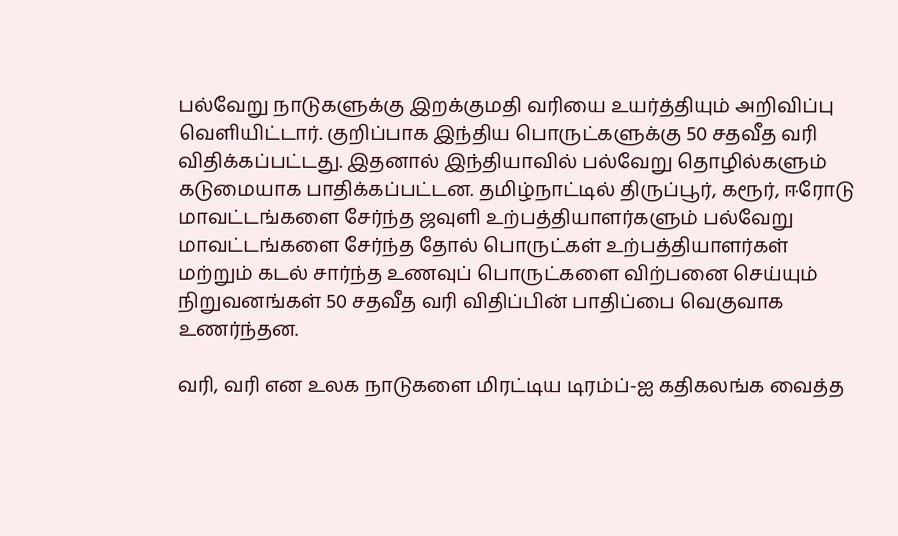பல்வேறு நாடுகளுக்கு இறக்குமதி வரியை உயர்த்தியும் அறிவிப்பு வெளியிட்டார். குறிப்பாக இந்திய பொருட்களுக்கு 50 சதவீத வரி விதிக்கப்பட்டது. இதனால் இந்தியாவில் பல்வேறு தொழில்களும் கடுமையாக பாதிக்கப்பட்டன. தமிழ்நாட்டில் திருப்பூர், கரூர், ஈரோடு மாவட்டங்களை சேர்ந்த ஜவுளி உற்பத்தியாளர்களும் பல்வேறு மாவட்டங்களை சேர்ந்த தோல் பொருட்கள் உற்பத்தியாளர்கள் மற்றும் கடல் சார்ந்த உணவுப் பொருட்களை விற்பனை செய்யும் நிறுவனங்கள் 50 சதவீத வரி விதிப்பின் பாதிப்பை வெகுவாக உணர்ந்தன.

வரி, வரி என உலக நாடுகளை மிரட்டிய டிரம்ப்-ஐ கதிகலங்க வைத்த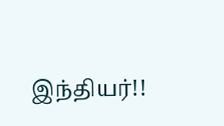இந்தியர்!!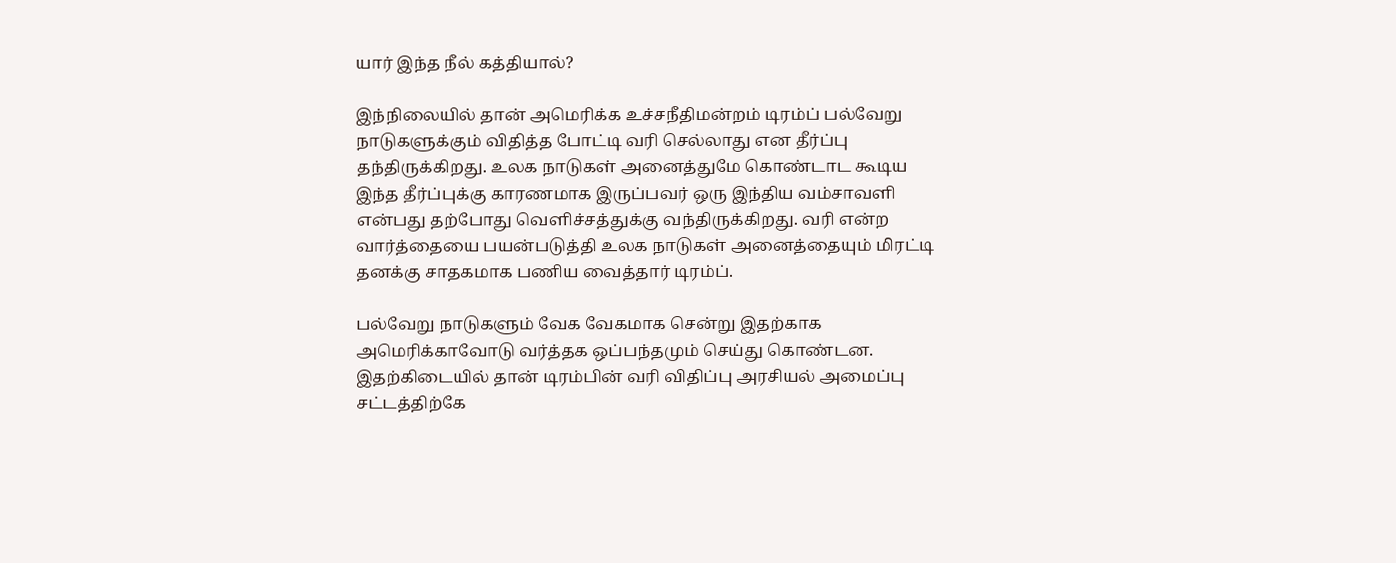யார் இந்த நீல் கத்தியால்?

இந்நிலையில் தான் அமெரிக்க உச்சநீதிமன்றம் டிரம்ப் பல்வேறு நாடுகளுக்கும் விதித்த போட்டி வரி செல்லாது என தீர்ப்பு தந்திருக்கிறது. உலக நாடுகள் அனைத்துமே கொண்டாட கூடிய இந்த தீர்ப்புக்கு காரணமாக இருப்பவர் ஒரு இந்திய வம்சாவளி என்பது தற்போது வெளிச்சத்துக்கு வந்திருக்கிறது. வரி என்ற வார்த்தையை பயன்படுத்தி உலக நாடுகள் அனைத்தையும் மிரட்டி தனக்கு சாதகமாக பணிய வைத்தார் டிரம்ப்.

பல்வேறு நாடுகளும் வேக வேகமாக சென்று இதற்காக அமெரிக்காவோடு வர்த்தக ஒப்பந்தமும் செய்து கொண்டன. இதற்கிடையில் தான் டிரம்பின் வரி விதிப்பு அரசியல் அமைப்பு சட்டத்திற்கே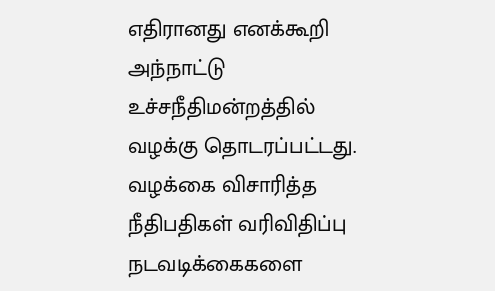எதிரானது எனக்கூறி அந்நாட்டு உச்சநீதிமன்றத்தில் வழக்கு தொடரப்பட்டது. வழக்கை விசாரித்த நீதிபதிகள் வரிவிதிப்பு நடவடிக்கைகளை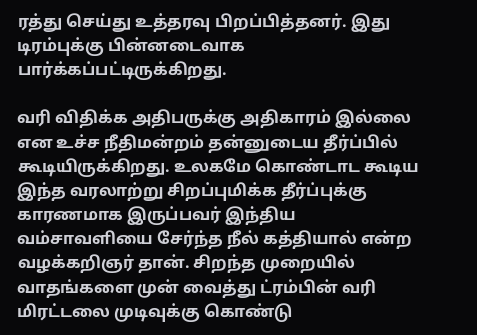ரத்து செய்து உத்தரவு பிறப்பித்தனர். இது டிரம்புக்கு பின்னடைவாக பார்க்கப்பட்டிருக்கிறது.

வரி விதிக்க அதிபருக்கு அதிகாரம் இல்லை என உச்ச நீதிமன்றம் தன்னுடைய தீர்ப்பில் கூடியிருக்கிறது. உலகமே கொண்டாட கூடிய இந்த வரலாற்று சிறப்புமிக்க தீர்ப்புக்கு காரணமாக இருப்பவர் இந்திய வம்சாவளியை சேர்ந்த நீல் கத்தியால் என்ற வழக்கறிஞர் தான். சிறந்த முறையில் வாதங்களை முன் வைத்து ட்ரம்பின் வரி மிரட்டலை முடிவுக்கு கொண்டு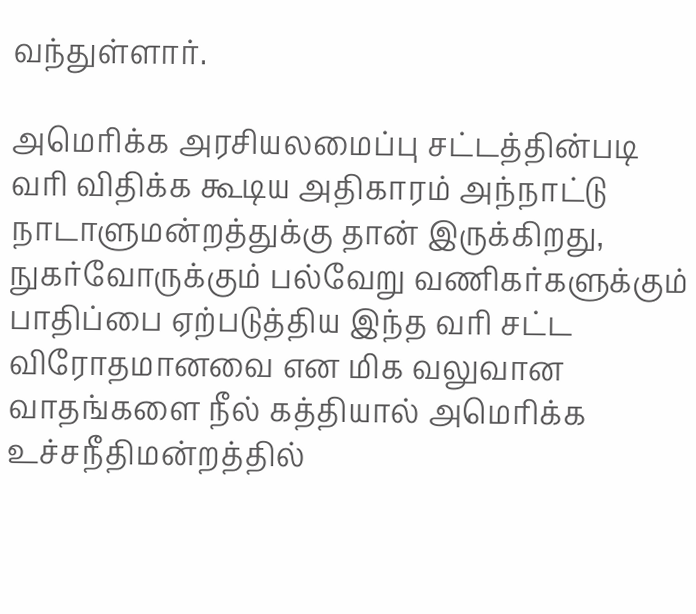வந்துள்ளார்.

அமெரிக்க அரசியலமைப்பு சட்டத்தின்படி வரி விதிக்க கூடிய அதிகாரம் அந்நாட்டு நாடாளுமன்றத்துக்கு தான் இருக்கிறது, நுகர்வோருக்கும் பல்வேறு வணிகர்களுக்கும் பாதிப்பை ஏற்படுத்திய இந்த வரி சட்ட விரோதமானவை என மிக வலுவான வாதங்களை நீல் கத்தியால் அமெரிக்க உச்சநீதிமன்றத்தில்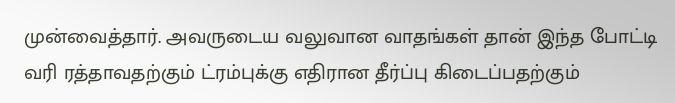முன்வைத்தார். அவருடைய வலுவான வாதங்கள் தான் இந்த போட்டி வரி ரத்தாவதற்கும் ட்ரம்புக்கு எதிரான தீர்ப்பு கிடைப்பதற்கும்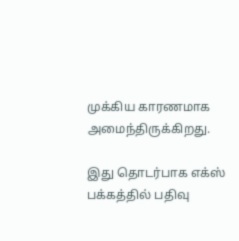முக்கிய காரணமாக அமைந்திருக்கிறது.

இது தொடர்பாக எக்ஸ் பக்கத்தில் பதிவு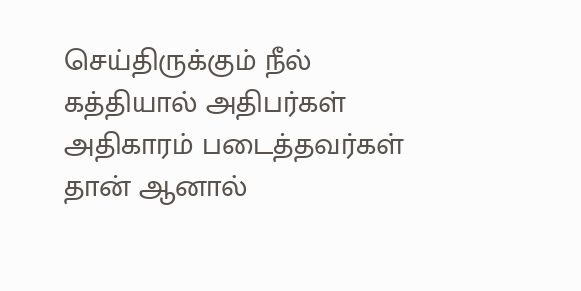செய்திருக்கும் நீல் கத்தியால் அதிபர்கள் அதிகாரம் படைத்தவர்கள் தான் ஆனால்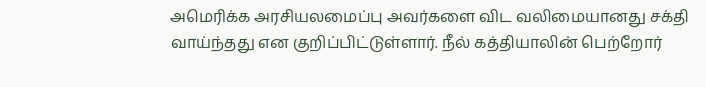அமெரிக்க அரசியலமைப்பு அவர்களை விட வலிமையானது சக்தி வாய்ந்தது என குறிப்பிட்டுள்ளார். நீல் கத்தியாலின் பெற்றோர்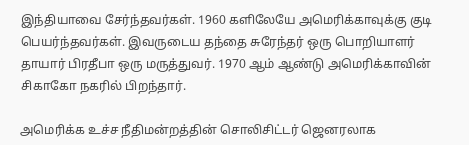இந்தியாவை சேர்ந்தவர்கள். 1960 களிலேயே அமெரிக்காவுக்கு குடி பெயர்ந்தவர்கள். இவருடைய தந்தை சுரேந்தர் ஒரு பொறியாளர் தாயார் பிரதீபா ஒரு மருத்துவர். 1970 ஆம் ஆண்டு அமெரிக்காவின் சிகாகோ நகரில் பிறந்தார்.

அமெரிக்க உச்ச நீதிமன்றத்தின் சொலிசிட்டர் ஜெனரலாக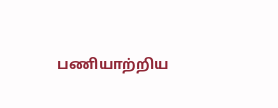பணியாற்றிய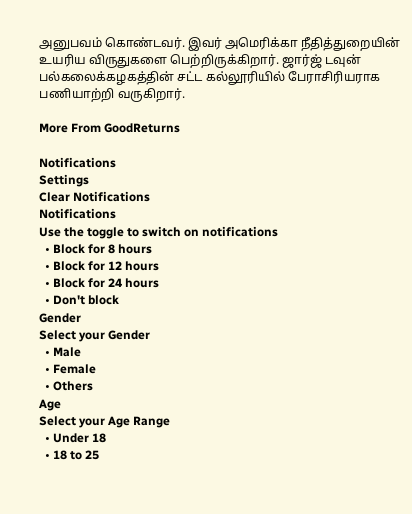அனுபவம் கொண்டவர். இவர் அமெரிக்கா நீதித்துறையின் உயரிய விருதுகளை பெற்றிருக்கிறார். ஜார்ஜ் டவுன் பல்கலைக்கழகத்தின் சட்ட கல்லூரியில் பேராசிரியராக பணியாற்றி வருகிறார்.

More From GoodReturns

Notifications
Settings
Clear Notifications
Notifications
Use the toggle to switch on notifications
  • Block for 8 hours
  • Block for 12 hours
  • Block for 24 hours
  • Don't block
Gender
Select your Gender
  • Male
  • Female
  • Others
Age
Select your Age Range
  • Under 18
  • 18 to 25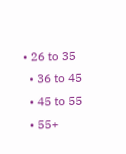• 26 to 35
  • 36 to 45
  • 45 to 55
  • 55+